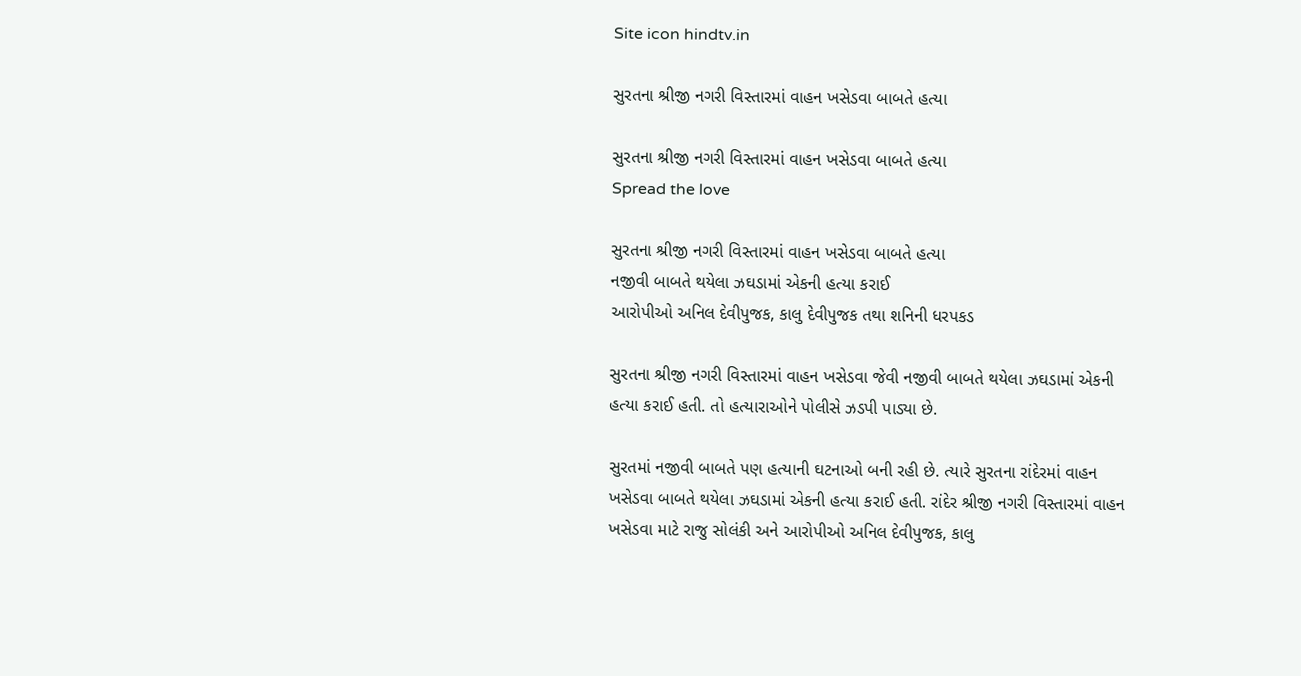Site icon hindtv.in

સુરતના શ્રીજી નગરી વિસ્તારમાં વાહન ખસેડવા બાબતે હત્યા

સુરતના શ્રીજી નગરી વિસ્તારમાં વાહન ખસેડવા બાબતે હત્યા
Spread the love

સુરતના શ્રીજી નગરી વિસ્તારમાં વાહન ખસેડવા બાબતે હત્યા
નજીવી બાબતે થયેલા ઝઘડામાં એકની હત્યા કરાઈ
આરોપીઓ અનિલ દેવીપુજક, કાલુ દેવીપુજક તથા શનિની ધરપકડ

સુરતના શ્રીજી નગરી વિસ્તારમાં વાહન ખસેડવા જેવી નજીવી બાબતે થયેલા ઝઘડામાં એકની હત્યા કરાઈ હતી. તો હત્યારાઓને પોલીસે ઝડપી પાડ્યા છે.

સુરતમાં નજીવી બાબતે પણ હત્યાની ઘટનાઓ બની રહી છે. ત્યારે સુરતના રાંદેરમાં વાહન ખસેડવા બાબતે થયેલા ઝઘડામાં એકની હત્યા કરાઈ હતી. રાંદેર શ્રીજી નગરી વિસ્તારમાં વાહન ખસેડવા માટે રાજુ સોલંકી અને આરોપીઓ અનિલ દેવીપુજક, કાલુ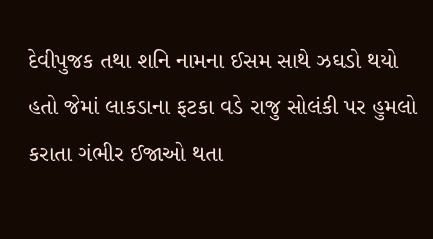દેવીપુજક તથા શનિ નામના ઈસમ સાથે ઝઘડો થયો હતો જેમાં લાકડાના ફટકા વડે રાજુ સોલંકી પર હુમલો કરાતા ગંભીર ઈજાઓ થતા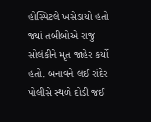હોસ્પિટલે ખસેડાયો હતો જ્યાં તબીબોએ રાજુ સોલંકીને મૃત જાહેર કર્યો હતો. બનાવને લઈ રાંદેર પોલીસે સ્થળે દોડી જઈ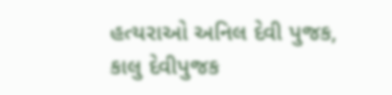હત્યરાઓ અનિલ દેવી પુજક, કાલુ દેવીપુજક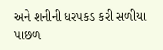અને શનીની ધરપકડ કરી સળીયા પાછળ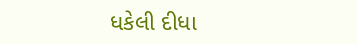ધકેલી દીધા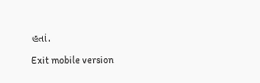હતાં.

Exit mobile version